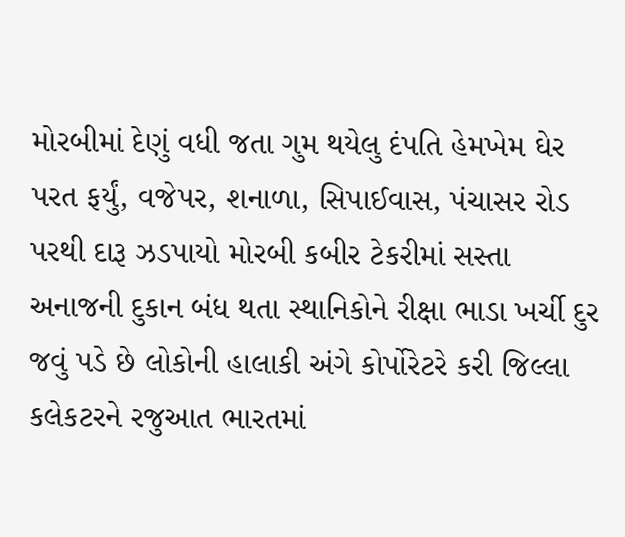મોરબીમાં દેણું વધી જતા ગુમ થયેલુ દંપતિ હેમખેમ ઘેર પરત ફર્યું, વજેપર, શનાળા, સિપાઈવાસ, પંચાસર રોડ પરથી દારૂ ઝડપાયો મોરબી કબીર ટેકરીમાં સસ્તા અનાજની દુકાન બંધ થતા સ્થાનિકોને રીક્ષા ભાડા ખર્ચી દુર જવું પડે છે લોકોની હાલાકી અંગે કોર્પોરેટરે કરી જિલ્લા કલેકટરને રજુઆત ભારતમાં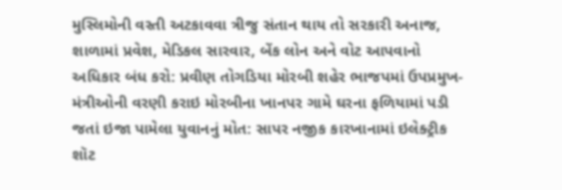મુસ્લિમોની વસ્તી અટકાવવા ત્રીજુ સંતાન થાય તો સરકારી અનાજ, શાળામાં પ્રવેશ, મેડિકલ સારવાર, બેંક લોન અને વોટ આપવાનો અધિકાર બંધ કરો: પ્રવીણ તોગડિયા મોરબી શહેર ભાજપમાં ઉપપ્રમુખ-મંત્રીઓની વરણી કરાઇ મોરબીના ખાનપર ગામે ઘરના ફળિયામાં પડી જતાં ઇજા પામેલા યુવાનનું મોત: સાપર નજીક કારખાનામાં ઇલેક્ટ્રીક શૉટ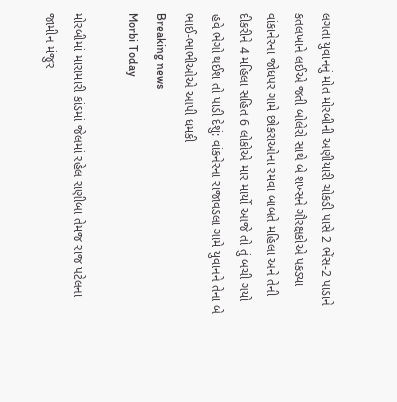લગતા યુવાનનું મોત મોરબીની અણીયારી ચોકડી પાસે 2 ભેંસ-2 પાડાને કતલખાને લઈએ જતી બોલેરો સાથે બે શખ્સને ગૌરક્ષકોએ પકડ્યા વાંકાનેરના જોધપર ગામે છોકરાઓના રમવા બાબતે મહિલા અને તેની દીકરીને 4 મહિલા સહિત 6 લોકોએ માર માર્યો આજે તો તું બચી ગયો હવે ભેગો થઈશ તો પાડી દેશું: વાંકનેરના રાજાવડલા ગામે યુવાનને તેના બે ભાઈ-ભાભીઓએ આપી ધમકી
Breaking news
Morbi Today

મોરબીમાં મારામારી કાંડમાં જેલમાં રહેલ રાણીબા તેમજ રાજ પટેલના જામીન મંજુર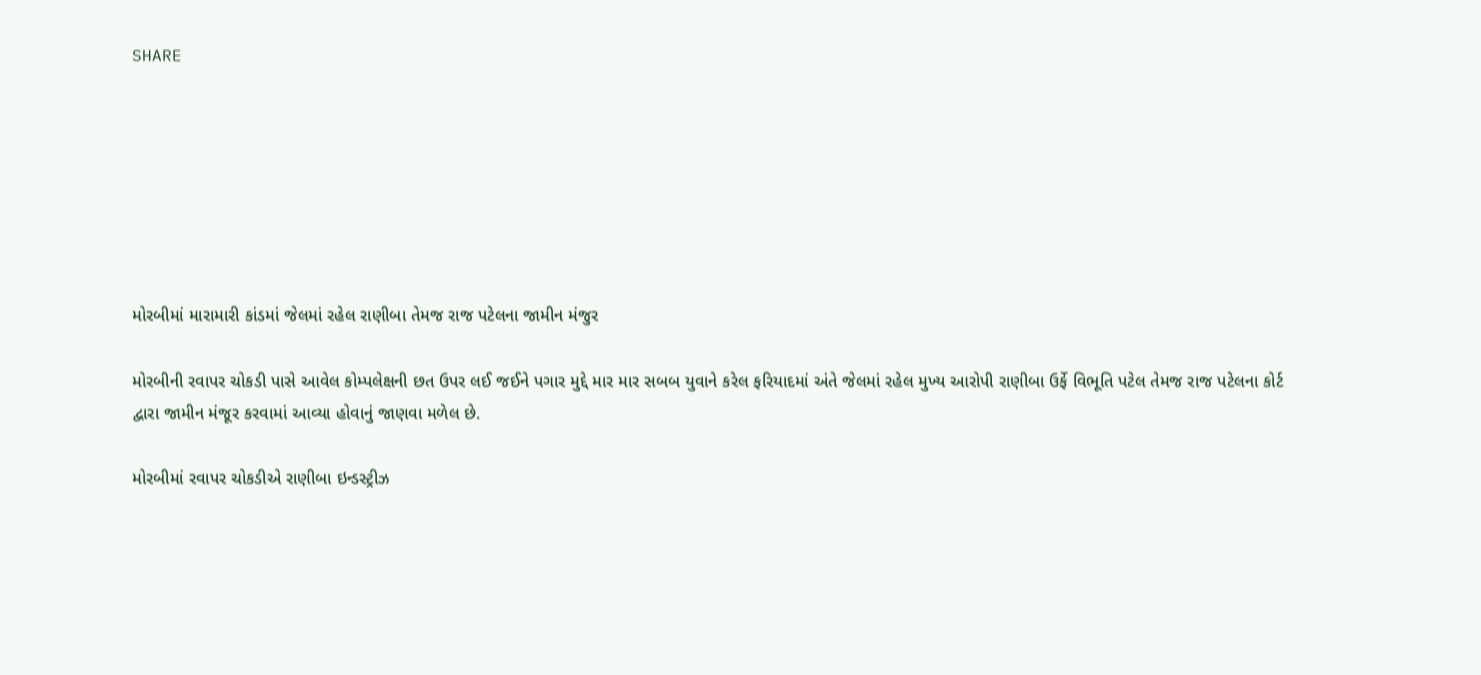SHARE







મોરબીમાં મારામારી કાંડમાં જેલમાં રહેલ રાણીબા તેમજ રાજ પટેલના જામીન મંજુર

મોરબીની રવાપર ચોકડી પાસે આવેલ કોમ્પલેક્ષની છત ઉપર લઈ જઈને પગાર મુદ્દે માર માર સબબ યુવાને કરેલ ફરિયાદમાં અંતે જેલમાં રહેલ મુખ્ય આરોપી રાણીબા ઉર્ફે વિભૂતિ પટેલ તેમજ રાજ પટેલના કોર્ટ દ્વારા જામીન મંજૂર કરવામાં આવ્યા હોવાનું જાણવા મળેલ છે.

મોરબીમાં રવાપર ચોકડીએ રાણીબા ઇન્ડસ્ટ્રીઝ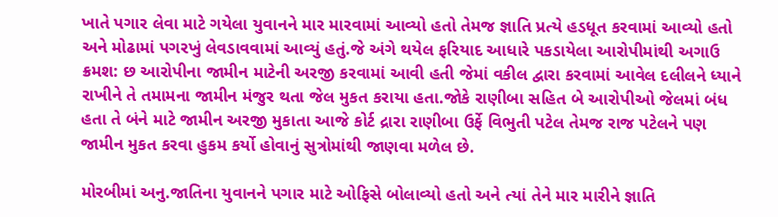ખાતે પગાર લેવા માટે ગયેલા યુવાનને માર મારવામાં આવ્યો હતો તેમજ જ્ઞાતિ પ્રત્યે હડધૂત કરવામાં આવ્યો હતો અને મોઢામાં પગરખું લેવડાવવામાં આવ્યું હતું.જે અંગે થયેલ ફરિયાદ આધારે પકડાયેલા આરોપીમાંથી અગાઉ ક્રમશ: છ આરોપીના જામીન માટેની અરજી કરવામાં આવી હતી જેમાં વકીલ દ્વારા કરવામાં આવેલ દલીલને ધ્યાને રાખીને તે તમામના જામીન મંજુર થતા જેલ મુકત કરાયા હતા.જોકે રાણીબા સહિત બે આરોપીઓ જેલમાં બંધ હતા તે બંને માટે જામીન અરજી મુકાતા આજે કોર્ટ દ્રારા રાણીબા ઉર્ફે વિભુતી પટેલ તેમજ રાજ પટેલને પણ જામીન મુકત કરવા હુકમ કર્યો હોવાનું સુત્રોમાંથી જાણવા મળેલ છે.

મોરબીમાં અનુ.જાતિના યુવાનને પગાર માટે ઓફિસે બોલાવ્યો હતો અને ત્યાં તેને માર મારીને જ્ઞાતિ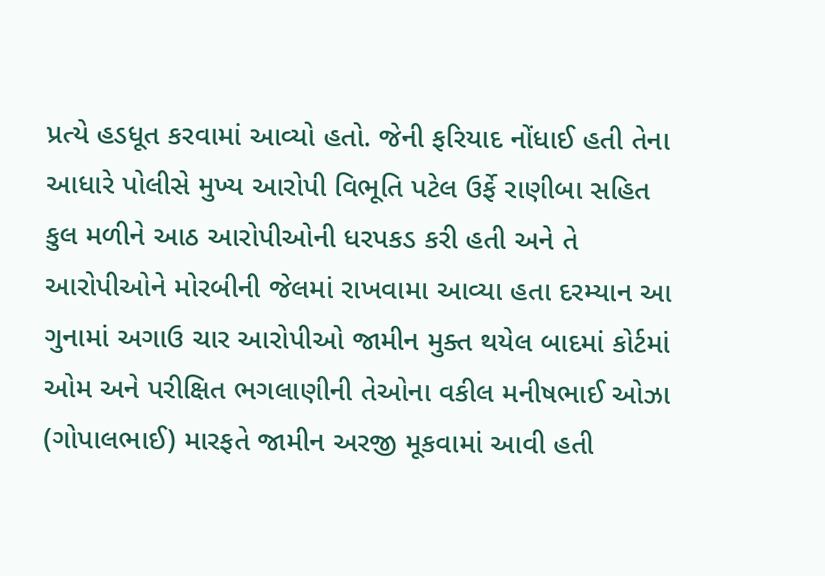પ્રત્યે હડધૂત કરવામાં આવ્યો હતો. જેની ફરિયાદ નોંધાઈ હતી તેના આધારે પોલીસે મુખ્ય આરોપી વિભૂતિ પટેલ ઉર્ફે રાણીબા સહિત કુલ મળીને આઠ આરોપીઓની ધરપકડ કરી હતી અને તે આરોપીઓને મોરબીની જેલમાં રાખવામા આવ્યા હતા દરમ્યાન આ ગુનામાં અગાઉ ચાર આરોપીઓ જામીન મુક્ત થયેલ બાદમાં કોર્ટમાં ઓમ અને પરીક્ષિત ભગલાણીની તેઓના વકીલ મનીષભાઈ ઓઝા (ગોપાલભાઈ) મારફતે જામીન અરજી મૂકવામાં આવી હતી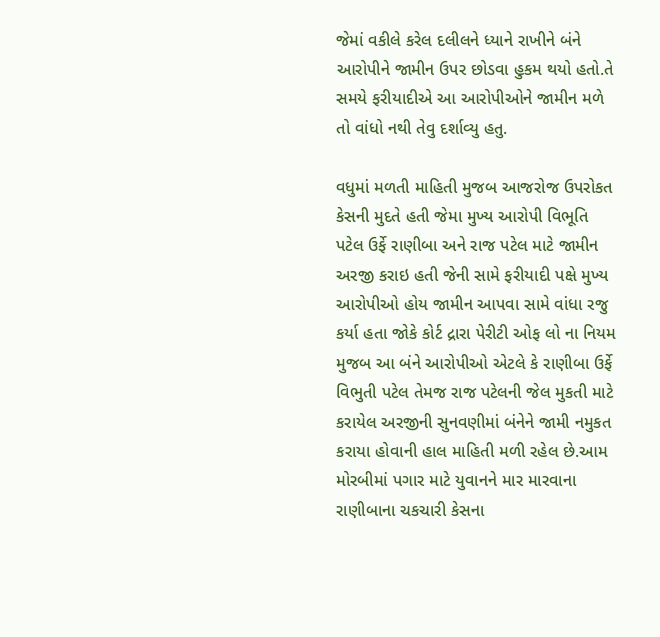જેમાં વકીલે કરેલ દલીલને ધ્યાને રાખીને બંને આરોપીને જામીન ઉપર છોડવા હુકમ થયો હતો.તે સમયે ફરીયાદીએ આ આરોપીઓને જામીન મળે તો વાંધો નથી તેવુ દર્શાવ્યુ હતુ.

વધુમાં મળતી માહિતી મુજબ આજરોજ ઉપરોકત કેસની મુદતે હતી જેમા મુખ્ય આરોપી વિભૂતિ પટેલ ઉર્ફે રાણીબા અને રાજ પટેલ માટે જામીન અરજી કરાઇ હતી જેની સામે ફરીયાદી પક્ષે મુખ્ય આરોપીઓ હોય જામીન આપવા સામે વાંધા રજુ કર્યા હતા જોકે કોર્ટ દ્રારા પેરીટી ઓફ લો ના નિયમ મુજબ આ બંને આરોપીઓ એટલે કે રાણીબા ઉર્ફે વિભુતી પટેલ તેમજ રાજ પટેલની જેલ મુકતી માટે કરાયેલ અરજીની સુનવણીમાં બંનેને જામી નમુકત કરાયા હોવાની હાલ માહિતી મળી રહેલ છે.આમ મોરબીમાં પગાર માટે યુવાનને માર મારવાના રાણીબાના ચકચારી કેસના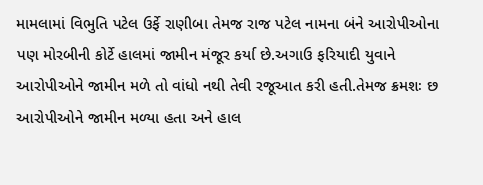મામલામાં વિભુતિ પટેલ ઉર્ફે રાણીબા તેમજ રાજ પટેલ નામના બંને આરોપીઓના પણ મોરબીની કોર્ટે હાલમાં જામીન મંજૂર કર્યા છે.અગાઉ ફરિયાદી યુવાને આરોપીઓને જામીન મળે તો વાંધો નથી તેવી રજૂઆત કરી હતી.તેમજ ક્રમશઃ છ આરોપીઓને જામીન મળ્યા હતા અને હાલ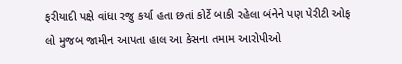ફરીયાદી પક્ષે વાંધા રજુ કર્યા હતા છતાં કોર્ટે બાકી રહેલા બંનેને પણ પેરીટી ઓફ લો મુજબ જામીન આપતા હાલ આ કેસના તમામ આરોપીઓ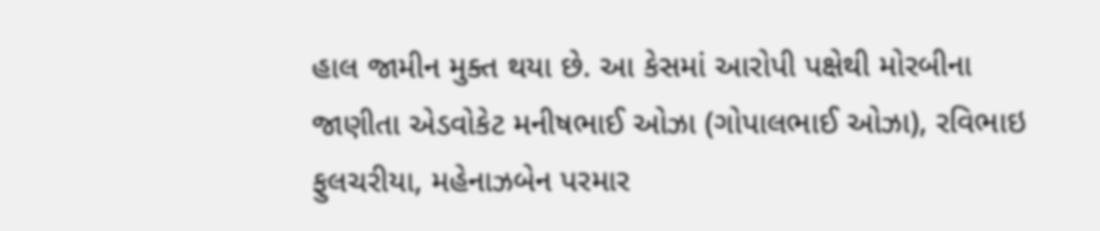હાલ જામીન મુક્ત થયા છે. આ કેસમાં આરોપી પક્ષેથી મોરબીના જાણીતા એડવોકેટ મનીષભાઈ ઓઝા (ગોપાલભાઈ ઓઝા), રવિભાઇ ફુલચરીયા, મહેનાઝબેન પરમાર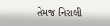તેમજ નિરાલી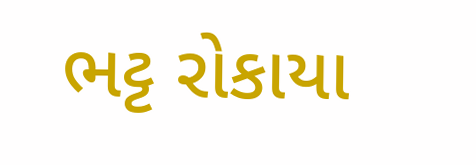ભટ્ટ રોકાયા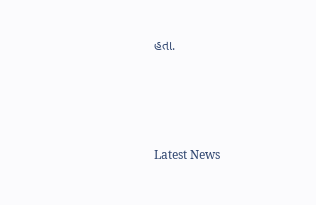હતા.






Latest News